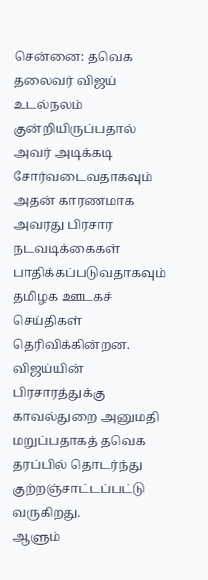சென்னை: தவெக தலைவர் விஜய் உடல்நலம் குன்றியிருப்பதால் அவர் அடிக்கடி சோர்வடைவதாகவும் அதன் காரணமாக அவரது பிரசார நடவடிக்கைகள் பாதிக்கப்படுவதாகவும் தமிழக ஊடகச் செய்திகள் தெரிவிக்கின்றன.
விஜய்யின் பிரசாரத்துக்கு காவல்துறை அனுமதி மறுப்பதாகத் தவெக தரப்பில் தொடர்ந்து குற்றஞ்சாட்டப்பட்டு வருகிறது.
ஆளும்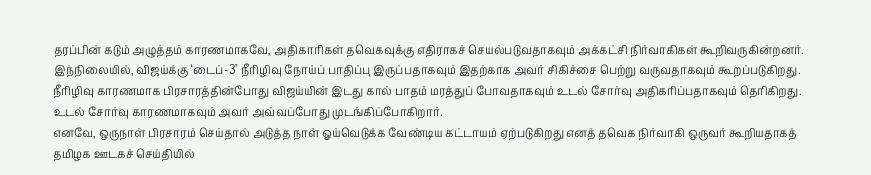தரப்பின் கடும் அழுத்தம் காரணமாகவே, அதிகாரிகள் தவெகவுக்கு எதிராகச் செயல்படுவதாகவும் அக்கட்சி நிர்வாகிகள் கூறிவருகின்றனர்.
இந்நிலையில், விஜய்க்கு ‘டைப்-3’ நீரிழிவு நோய்ப் பாதிப்பு இருப்பதாகவும் இதற்காக அவர் சிகிச்சை பெற்று வருவதாகவும் கூறப்படுகிறது.
நீரிழிவு காரணமாக பிரசாரத்தின்போது விஜய்யின் இடது கால் பாதம் மரத்துப் போவதாகவும் உடல் சோர்வு அதிகரிப்பதாகவும் தெரிகிறது. உடல் சோர்வு காரணமாகவும் அவர் அவ்வப்போது முடங்கிப்போகிறார்.
எனவே, ஒருநாள் பிரசாரம் செய்தால் அடுத்த நாள் ஓய்வெடுக்க வேண்டிய கட்டாயம் ஏற்படுகிறது எனத் தவெக நிர்வாகி ஒருவர் கூறியதாகத் தமிழக ஊடகச் செய்தியில்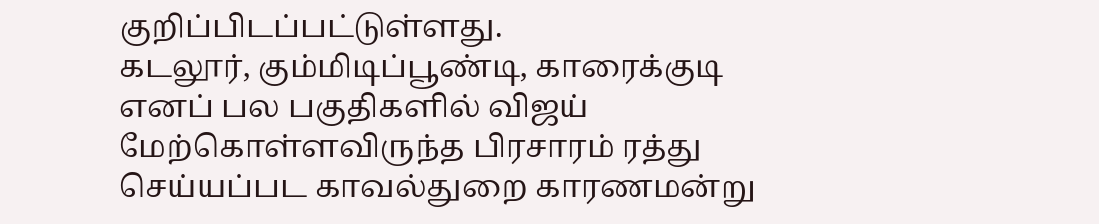குறிப்பிடப்பட்டுள்ளது.
கடலூர், கும்மிடிப்பூண்டி, காரைக்குடி எனப் பல பகுதிகளில் விஜய் மேற்கொள்ளவிருந்த பிரசாரம் ரத்து செய்யப்பட காவல்துறை காரணமன்று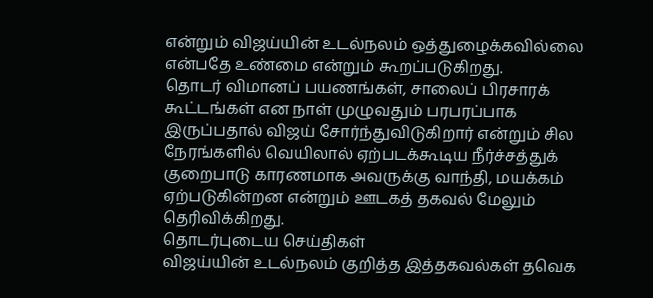என்றும் விஜய்யின் உடல்நலம் ஒத்துழைக்கவில்லை என்பதே உண்மை என்றும் கூறப்படுகிறது.
தொடர் விமானப் பயணங்கள், சாலைப் பிரசாரக் கூட்டங்கள் என நாள் முழுவதும் பரபரப்பாக இருப்பதால் விஜய் சோர்ந்துவிடுகிறார் என்றும் சில நேரங்களில் வெயிலால் ஏற்படக்கூடிய நீர்ச்சத்துக் குறைபாடு காரணமாக அவருக்கு வாந்தி, மயக்கம் ஏற்படுகின்றன என்றும் ஊடகத் தகவல் மேலும் தெரிவிக்கிறது.
தொடர்புடைய செய்திகள்
விஜய்யின் உடல்நலம் குறித்த இத்தகவல்கள் தவெக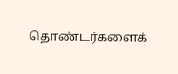தொண்டர்களைக்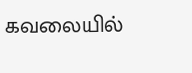கவலையில்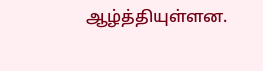ஆழ்த்தியுள்ளன.